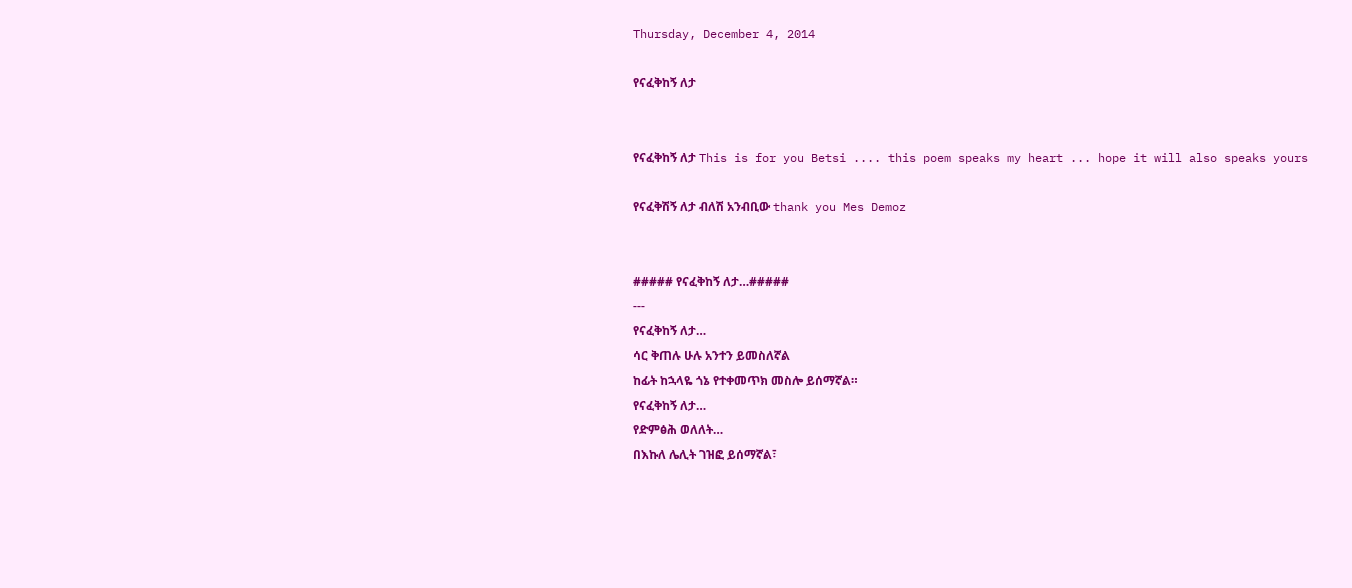Thursday, December 4, 2014

የናፈቅከኝ ለታ


የናፈቅከኝ ለታ This is for you Betsi .... this poem speaks my heart ... hope it will also speaks yours

የናፈቅሽኝ ለታ ብለሽ አንብቢው thank you Mes Demoz


##### የናፈቅከኝ ለታ…#####
---
የናፈቅከኝ ለታ…
ሳር ቅጠሉ ሁሉ አንተን ይመስለኛል
ከፊት ከኋላዬ ጎኔ የተቀመጥክ መስሎ ይሰማኛል።
የናፈቅከኝ ለታ…
የድምፅሕ ወለለት…
በእኩለ ሌሊት ገዝፎ ይሰማኛል፣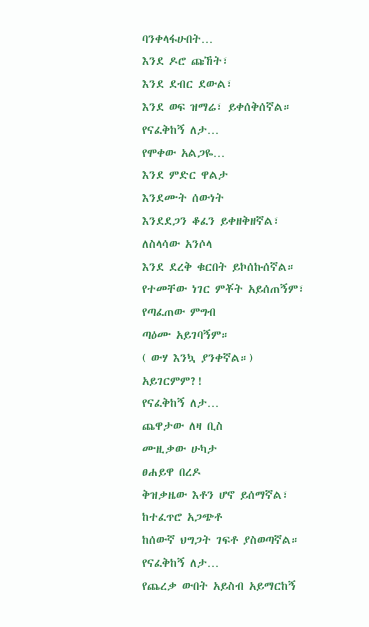ባንቀላፋሁበት…
እንደ ዶሮ ጩኸት፣
እንደ ደብር ደውል፣
እንደ ወፍ ዝማሬ፣ ይቀሰቅሰኛል።
የናፈቅከኝ ለታ…
የሞቀው አልጋዬ…
እንደ ምድር ዋልታ
እንደሙት ሰውነት
እንደደጋን ቆፈን ይቀዘቅዘኛል፣
ለስላሳው አንሶላ
እንደ ደረቅ ቁርበት ይኮሰኩሰኛል።
የተመቸው ነገር ምቾት አይሰጠኝም፣
የጣፈጠው ምግብ
ጣዕሙ አይገባኝም።
( ውሃ እንኳ ያንቀኛል።)
አይገርምም?!
የናፈቅከኝ ለታ…
ጨዋታው ለዛ ቢስ
ሙዚቃው ሁካታ
ፀሐይዋ በረዶ
ቅዝቃዜው እቶን ሆኖ ይሰማኛል፣
ከተፈጥሮ አጋጭቶ
ከሰውኛ ህግጋት ገፍቶ ያስወጣኛል።
የናፈቅከኝ ለታ…
የጨረቃ ውበት አይስብ አይማርከኝ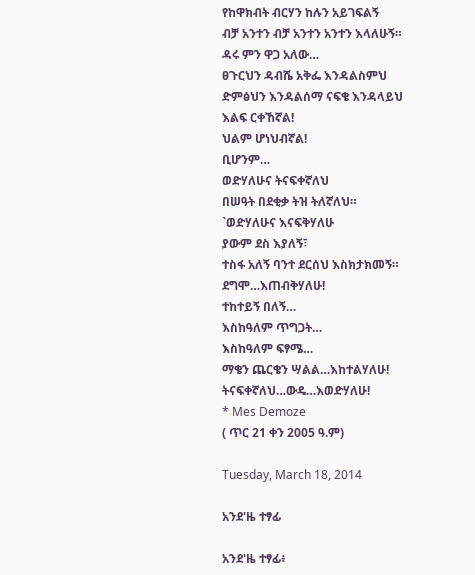የከዋክብት ብርሃን ከሉን አይገፍልኝ
ብቻ አንተን ብቻ አንተን አንተን እላለሁኝ።
ዳሩ ምን ዋጋ አለው…
ፀጉርህን ዳብሼ አቅፌ እንዳልስምህ
ድምፅህን እንዳልሰማ ናፍቄ እንዳላይህ
እልፍ ርቀኸኛል!
ህልም ሆነህብኛል!
ቢሆንም…
ወድሃለሁና ትናፍቀኛለህ
በሠዓት በደቂቃ ትዝ ትለኛለህ።
`ወድሃለሁና እናፍቅሃለሁ
ያውም ደስ እያለኝ፣
ተስፋ አለኝ ባንተ ደርሰህ እስክታክመኝ።
ደግሞ…እጠብቅሃለሁ!
ተከተይኝ በለኝ…
እስከዓለም ጥግጋት…
እስከዓለም ፍፃሜ…
ማቄን ጨርቄን ሣልል…እከተልሃለሁ!
ትናፍቀኛለህ…ውዴ…እወድሃለሁ!
* Mes Demoze
( ጥር 21 ቀን 2005 ዓ.ም)

Tuesday, March 18, 2014

አንደ'ዜ ተፃፊ

አንደ'ዜ ተፃፊ፥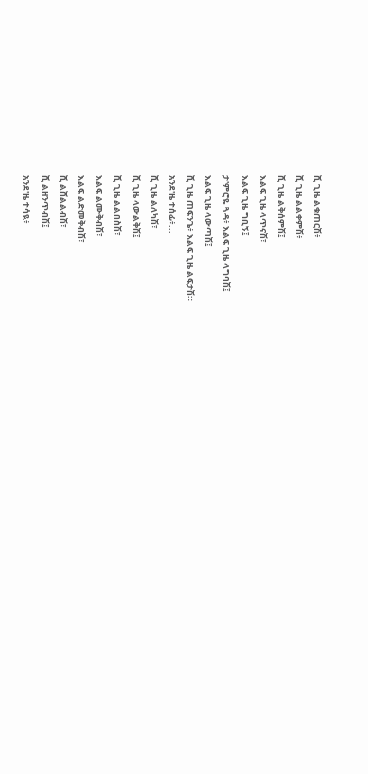ሺ ጊዜ ልቁጠርሽ፥
ሺ ጊዜ ልልቀምሽ፥
ሺ ጊዜ ልቅሰምሽ፤
እልፍ ጊዜ ላጥናሽ፣
እልፍ ጊዜ ግቢኝ፤
ታ'ምሮዬ ጓዳ፥ እልፍ ጊዜ ላግባሽ፤
እልፍ ጊዜ ላውጣሽ፤
ሺ ጊዜ ጠፍንጌ፥ እልፍ ጊዜ ልፍታሽ።
አንደ'ዜ ተሰፊ፥...
ሺ ጊዜ ልለካሽ፣
ሺ ጊዜ ላውልቅሽ፤
ሺ ጊዜ ልልበስሽ፣
እልፍ ልሙቅብሽ፣
እልፍ ልድመቅብሽ፣
ሺ ልሸልልብሽ፣
ሺ ልዘንጥብሽ፤
አንደ'ዜ ተሳዪ፥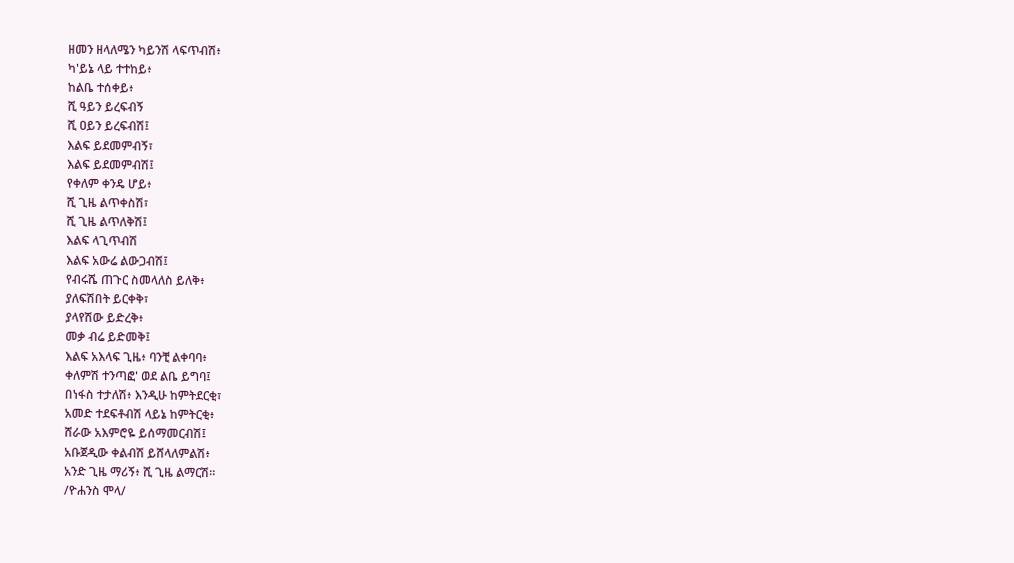ዘመን ዘላለሜን ካይንሽ ላፍጥብሽ፥
ካ'ይኔ ላይ ተተከይ፥
ከልቤ ተሰቀይ፥
ሺ ዓይን ይረፍብኝ
ሺ ዐይን ይረፍብሽ፤
እልፍ ይደመምብኝ፣
እልፍ ይደመምብሽ፤
የቀለም ቀንዴ ሆይ፥
ሺ ጊዜ ልጥቀስሽ፣
ሺ ጊዜ ልጥለቅሽ፤
እልፍ ላጊጥብሽ
እልፍ አውሬ ልውጋብሽ፤
የብሩሼ ጠጉር ስመላለስ ይለቅ፥
ያለፍሽበት ይርቀቅ፣
ያላየሽው ይድረቅ፥
መቃ ብሬ ይድመቅ፤
እልፍ አእላፍ ጊዜ፥ ባንቺ ልቀባባ፥
ቀለምሽ ተንጣፎ' ወደ ልቤ ይግባ፤
በነፋስ ተታለሽ፥ እንዲሁ ከምትደርቂ፣
አመድ ተደፍቶብሽ ላይኔ ከምትርቂ፥
ሸራው አእምሮዬ ይሰማመርብሽ፤
አቡጀዲው ቀልብሽ ይሸላለምልሽ፥
አንድ ጊዜ ማሪኝ፥ ሺ ጊዜ ልማርሽ።
/ዮሐንስ ሞላ/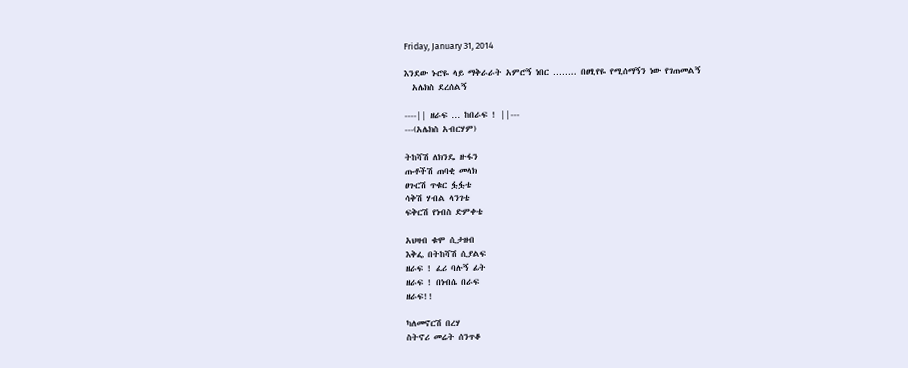Friday, January 31, 2014

እንደው ኑሮዬ ላይ ማቅራራት አምሮኝ ነበር …….. በፀፂየዬ የሚሰማኝን ነው የገጠመልኝ
  አሌክስ ደረሰልኝ

----|| ዘራፍ … ከበራፍ ! ||---
---(አሌክስ አብርሃም)

ትከሻሽ ለክንዴ ዙፋን
ጡቶችሽ ጠባቂ መላክ
ፀጉርሽ ጥቁር ፏፏቴ
ሳቅሽ ሃብል ላንገቴ
ፍቅርሽ የነብስ ድምቀቴ

አህዛብ ቁሞ ሲታዘብ
እቅፌ በትከሻሽ ሲያልፍ
ዘራፍ ! ፈሪ ባሉኝ ፊት
ዘራፍ ! በነብሴ በራፍ
ዘራፍ!!

ካለመኖርሽ በረሃ
ስትኖሪ መሬት ሰንጥቆ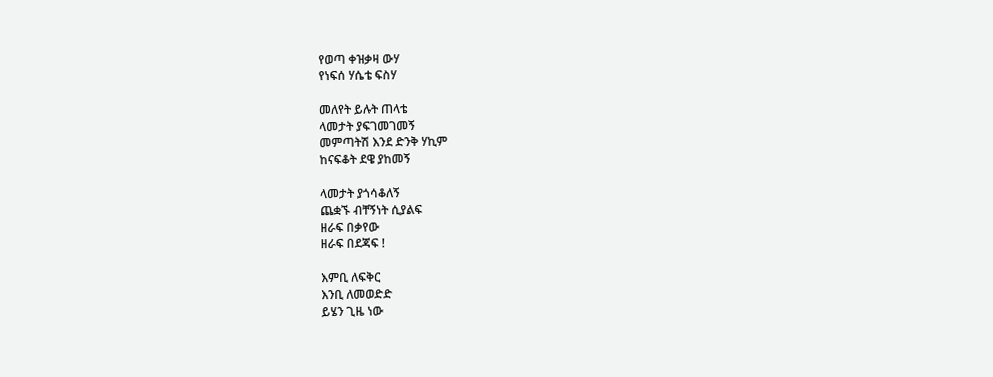የወጣ ቀዝቃዛ ውሃ
የነፍሰ ሃሴቴ ፍስሃ

መለየት ይሉት ጠላቴ
ላመታት ያፍገመገመኝ
መምጣትሽ እንደ ድንቅ ሃኪም
ከናፍቆት ደዌ ያከመኝ

ላመታት ያጎሳቆለኝ
ጨቋኙ ብቸኝነት ሲያልፍ
ዘራፍ በቃየው
ዘራፍ በደጃፍ !

እምቢ ለፍቅር
እንቢ ለመወድድ
ይሄን ጊዜ ነው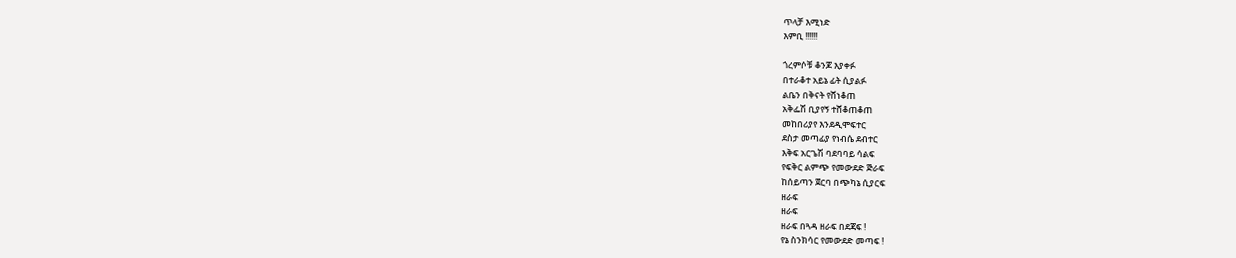ጥላቻ እሚነድ
እምቢ !!!!!!

ጎረምሶቹ ቆንጆ እያቀፉ
በተራቆተ አይኔ ፊት ሲያልፉ
ልቤን በቅናት የሸነቆጠ
አቅፌሽ ቢያየኝ ተሸቆጠቆጠ
መከበሪያየ እንደዲሞፍተር
ደስታ መጣፊያ የነብሴ ደብተር
እቅፍ አርጌሽ ባደባባይ ሳልፍ
የፍቅር ልምጭ የመውደድ ጅራፍ
ከሰይጣን ጀርባ በጭካኔ ሲያርፍ
ዘራፍ
ዘራፍ
ዘራፍ በጓዳ ዘራፍ በደጃፍ !
የኔ ስንክሳር የመውደድ መጣፍ !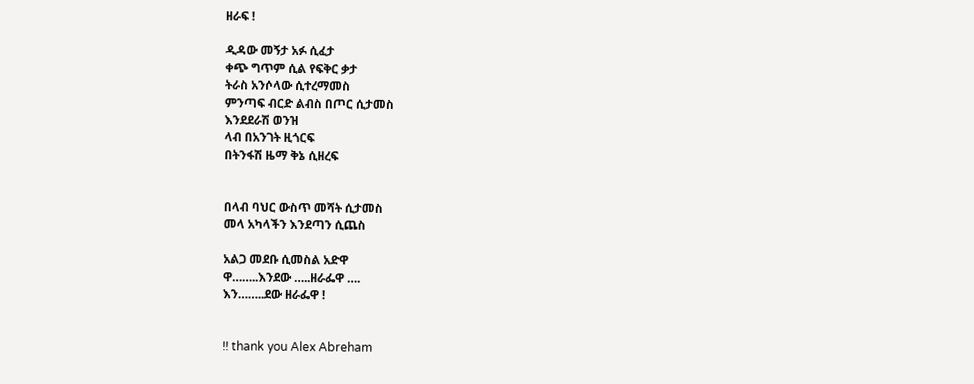ዘራፍ !

ዲዳው መኝታ አፉ ሲፈታ
ቀጭ ግጥም ሲል የፍቅር ቃታ
ትራስ አንሶላው ሲተረማመስ
ምንጣፍ ብርድ ልብስ በጦር ሲታመስ
እንደደራሽ ወንዝ
ላብ በአንገት ዚጎርፍ
በትንፋሽ ዜማ ቅኔ ሲዘረፍ


በላብ ባህር ውስጥ መሻት ሲታመስ
መላ አካላችን እንደጣን ሲጨስ

አልጋ መደቡ ሲመስል አድዋ
ዋ……..እንደው …..ዘራፌዋ ….
እን……..ደው ዘራፌዋ !


!! thank you Alex Abreham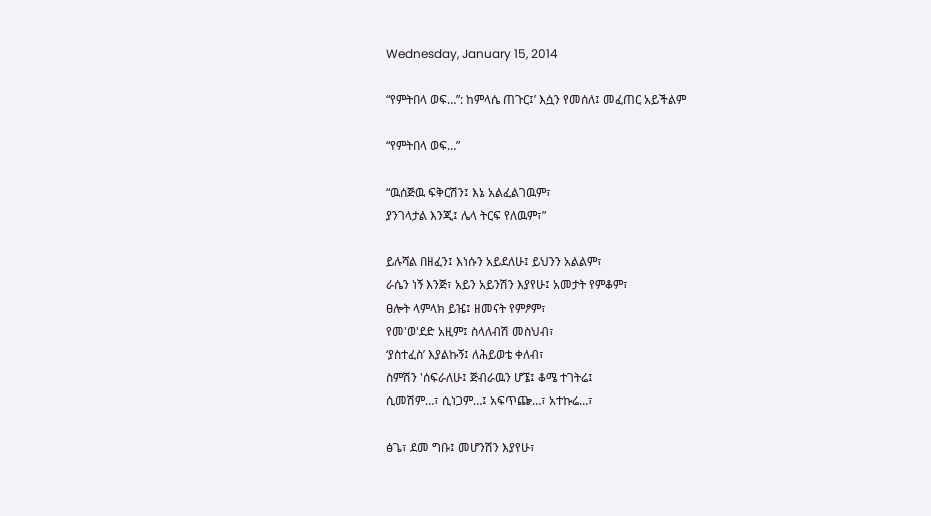Wednesday, January 15, 2014

“የምትበላ ወፍ…”: ከምላሴ ጠጉር፤’ እሷን የመሰለ፤ መፈጠር አይችልም

“የምትበላ ወፍ…”

“ዉሰጅዉ ፍቅርሽን፤ እኔ አልፈልገዉም፣
ያንገላታል እንጂ፤ ሌላ ትርፍ የለዉም፣”

ይሉሻል በዘፈን፤ እነሱን አይደለሁ፤ ይህንን አልልም፣
ራሴን ነኝ እንጅ፣ አይን አይንሽን እያየሁ፤ አመታት የምቆም፣
ፀሎት ላምላክ ይዤ፤ ዘመናት የምፆም፣
የመ'ወ'ደድ አዚም፤ ስላለብሽ መስህብ፣
‘ያስተፈስ’ እያልኩኝ፤ ለሕይወቴ ቀለብ፣
ስምሽን 'ሰፍራለሁ፤ ጅብራዉን ሆኜ፤ ቆሜ ተገትሬ፤
ሲመሽም…፣ ሲነጋም…፤ አፍጥጬ…፣ አተኩሬ…፣

ፅጌ፣ ደመ ግቡ፤ መሆንሽን እያየሁ፣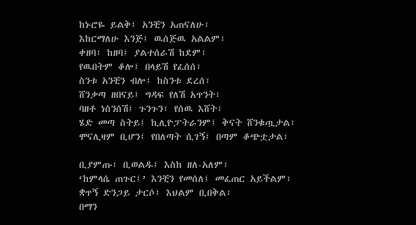ከኑሮዬ ይልቅ፤ አንቺን አጠናለሁ፣
እከርማለሁ እንጅ፤ ዉሰጅዉ አልልም፣
ቀዘባ፣ ከዘባ፤ ያልተሰራሽ ከደም፣
የዉበትም ቆሎ፤ በላይሽ የፈሰሰ፣
ስንቱ አንቺን ብሎ፤ ከስንቱ ደረሰ፣
ሸንቃጣ ዘበናይ፤ ግዳፍ የለሽ አጥንት፣
ባዘቶ ነስንሰሽ፤ ጉንጉን፣ የሰዉ እሸት፣
ሄድ መጣ ስትይ፤ ኪሊዮፓትራንም፤ ቅናት ሸንቁጧታል፣
ሞናሊዛም ቢሆን፤ የበለጣት ሲገኝ፤ በጣም ቆጭቷታል፣

ቢያምጡ፣ ቢወልዱ፤ እስከ ዘለ-አለም፣
‘ከምላሴ ጠጉር፤’ እንቺን የመሰለ፤ መፈጠር አይችልም፣
ቋጥኝ ድንጋይ ታርሶ፤ እህልም ቢበቅል፣
በማን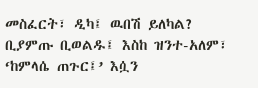መስፈርት፣ ዲካ፤ ዉበሽ ይለካል?
ቢያምጡ ቢወልዱ፤ እስከ ዝንተ-አለም፣
‘ከምላሴ ጠጉር፤’ እሷን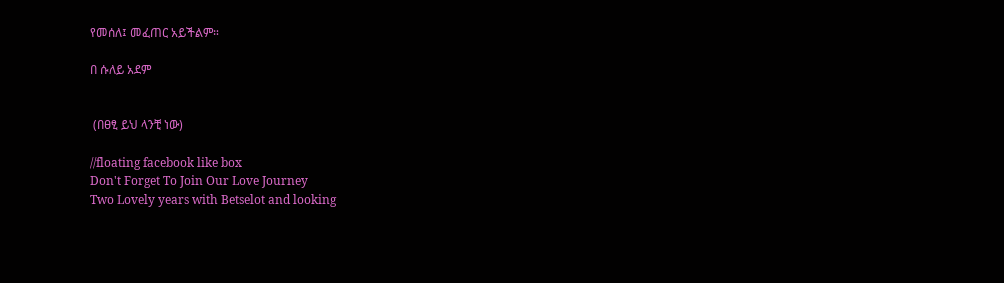የመሰለ፤ መፈጠር አይችልም።

በ ሱለይ አደም


 (በፀፂ ይህ ላንቺ ነው)

//floating facebook like box
Don't Forget To Join Our Love Journey
Two Lovely years with Betselot and looking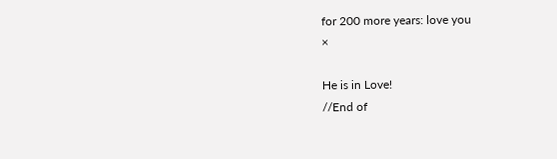for 200 more years: love you
×

He is in Love!
//End of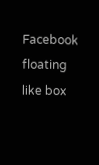Facebook floating like box